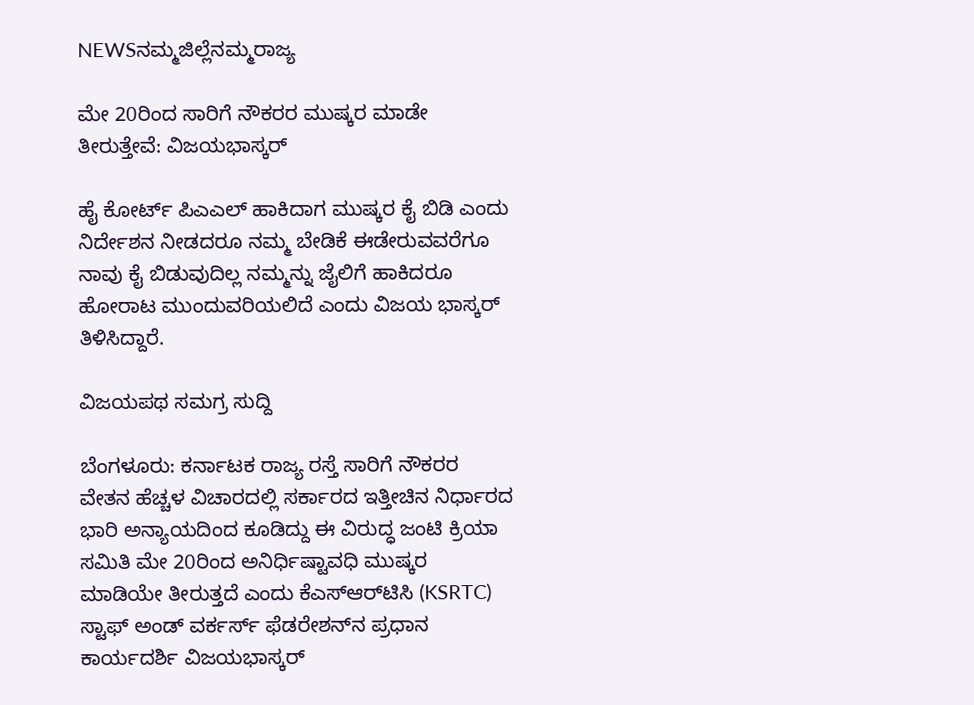NEWSನಮ್ಮಜಿಲ್ಲೆನಮ್ಮರಾಜ್ಯ

ಮೇ 20ರಿಂದ ಸಾರಿಗೆ ನೌಕರರ ಮುಷ್ಕರ ಮಾಡೇ ತೀರುತ್ತೇವೆ: ವಿಜಯಭಾಸ್ಕರ್

ಹೈ ಕೋರ್ಟ್‌ ಪಿಎಎಲ್‌ ಹಾಕಿದಾಗ ಮುಷ್ಕರ ಕೈ ಬಿಡಿ ಎಂದು ನಿರ್ದೇಶನ ನೀಡದರೂ ನಮ್ಮ ಬೇಡಿಕೆ ಈಡೇರುವವರೆಗೂ ನಾವು ಕೈ ಬಿಡುವುದಿಲ್ಲ ನಮ್ಮನ್ನು ಜೈಲಿಗೆ ಹಾಕಿದರೂ ಹೋರಾಟ ಮುಂದುವರಿಯಲಿದೆ ಎಂದು ವಿಜಯ ಭಾಸ್ಕರ್‌ ತಿಳಿಸಿದ್ದಾರೆ.

ವಿಜಯಪಥ ಸಮಗ್ರ ಸುದ್ದಿ

ಬೆಂಗಳೂರು: ಕರ್ನಾಟಕ ರಾಜ್ಯ ರಸ್ತೆ ಸಾರಿಗೆ ನೌಕರರ ವೇತನ ಹೆಚ್ಚಳ ವಿಚಾರದಲ್ಲಿ ಸರ್ಕಾರದ ಇತ್ತೀಚಿನ ನಿರ್ಧಾರದ ಭಾರಿ ಅನ್ಯಾಯದಿಂದ ಕೂಡಿದ್ದು ಈ ವಿರುದ್ಧ ಜಂಟಿ ಕ್ರಿಯಾ ಸಮಿತಿ ಮೇ 20ರಿಂದ ಅನಿರ್ಧಿಷ್ಟಾವಧಿ ಮುಷ್ಕರ ಮಾಡಿಯೇ ತೀರುತ್ತದೆ ಎಂದು ಕೆಎಸ್‌ಆರ್‌ಟಿಸಿ (KSRTC) ಸ್ಟಾಫ್ ಅಂಡ್ ವರ್ಕರ್ಸ್ ಫೆಡರೇಶನ್‌ನ ಪ್ರಧಾನ ಕಾರ್ಯದರ್ಶಿ ವಿಜಯಭಾಸ್ಕರ್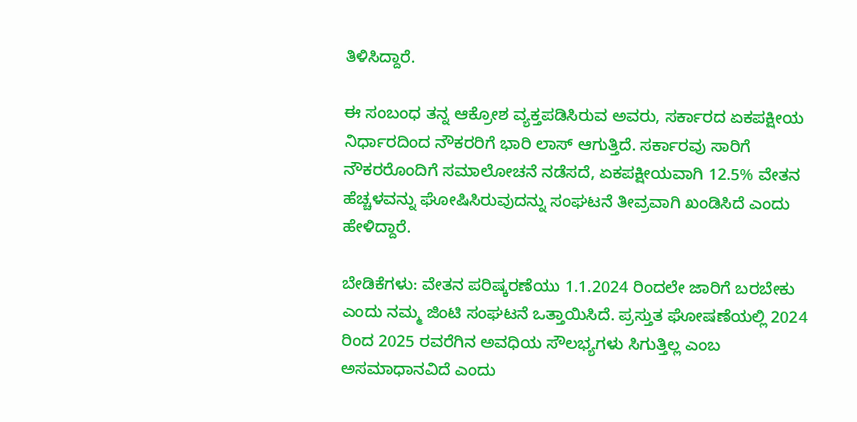ತಿಳಿಸಿದ್ದಾರೆ.

ಈ ಸಂಬಂಧ ತನ್ನ ಆಕ್ರೋಶ ವ್ಯಕ್ತಪಡಿಸಿರುವ ಅವರು, ಸರ್ಕಾರದ ಏಕಪಕ್ಷೀಯ ನಿರ್ಧಾರದಿಂದ ನೌಕರರಿಗೆ ಭಾರಿ ಲಾಸ್‌ ಆಗುತ್ತಿದೆ. ಸರ್ಕಾರವು ಸಾರಿಗೆ ನೌಕರರೊಂದಿಗೆ ಸಮಾಲೋಚನೆ ನಡೆಸದೆ, ಏಕಪಕ್ಷೀಯವಾಗಿ 12.5% ವೇತನ ಹೆಚ್ಚಳವನ್ನು ಘೋಷಿಸಿರುವುದನ್ನು ಸಂಘಟನೆ ತೀವ್ರವಾಗಿ ಖಂಡಿಸಿದೆ ಎಂದು ಹೇಳಿದ್ದಾರೆ.

ಬೇಡಿಕೆಗಳು: ವೇತನ ಪರಿಷ್ಕರಣೆಯು 1.1.2024 ರಿಂದಲೇ ಜಾರಿಗೆ ಬರಬೇಕು ಎಂದು ನಮ್ಮ ಜಿಂಟಿ ಸಂಘಟನೆ ಒತ್ತಾಯಿಸಿದೆ. ಪ್ರಸ್ತುತ ಘೋಷಣೆಯಲ್ಲಿ 2024 ರಿಂದ 2025 ರವರೆಗಿನ ಅವಧಿಯ ಸೌಲಭ್ಯಗಳು ಸಿಗುತ್ತಿಲ್ಲ ಎಂಬ ಅಸಮಾಧಾನವಿದೆ ಎಂದು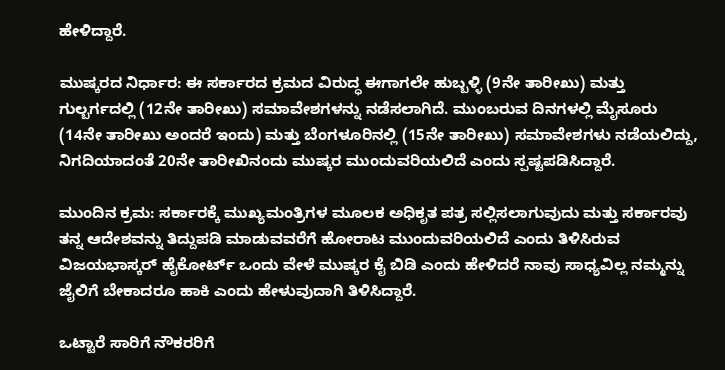ಹೇಳಿದ್ದಾರೆ.

ಮುಷ್ಕರದ ನಿರ್ಧಾರ: ಈ ಸರ್ಕಾರದ ಕ್ರಮದ ವಿರುದ್ಧ ಈಗಾಗಲೇ ಹುಬ್ಬಳ್ಳಿ (9ನೇ ತಾರೀಖು) ಮತ್ತು ಗುಲ್ಬರ್ಗದಲ್ಲಿ (12ನೇ ತಾರೀಖು) ಸಮಾವೇಶಗಳನ್ನು ನಡೆಸಲಾಗಿದೆ. ಮುಂಬರುವ ದಿನಗಳಲ್ಲಿ ಮೈಸೂರು (14ನೇ ತಾರೀಖು ಅಂದರೆ ಇಂದು) ಮತ್ತು ಬೆಂಗಳೂರಿನಲ್ಲಿ (15ನೇ ತಾರೀಖು) ಸಮಾವೇಶಗಳು ನಡೆಯಲಿದ್ದು, ನಿಗದಿಯಾದಂತೆ 20ನೇ ತಾರೀಖಿನಂದು ಮುಷ್ಕರ ಮುಂದುವರಿಯಲಿದೆ ಎಂದು ಸ್ಪಷ್ಟಪಡಿಸಿದ್ದಾರೆ.

ಮುಂದಿನ ಕ್ರಮ: ಸರ್ಕಾರಕ್ಕೆ ಮುಖ್ಯಮಂತ್ರಿಗಳ ಮೂಲಕ ಅಧಿಕೃತ ಪತ್ರ ಸಲ್ಲಿಸಲಾಗುವುದು ಮತ್ತು ಸರ್ಕಾರವು ತನ್ನ ಆದೇಶವನ್ನು ತಿದ್ದುಪಡಿ ಮಾಡುವವರೆಗೆ ಹೋರಾಟ ಮುಂದುವರಿಯಲಿದೆ ಎಂದು ತಿಳಿಸಿರುವ ವಿಜಯಭಾಸ್ಕರ್ ಹೈಕೋರ್ಟ್‌ ಒಂದು ವೇಳೆ ಮುಷ್ಕರ ಕೈ ಬಿಡಿ ಎಂದು ಹೇಳಿದರೆ ನಾವು ಸಾಧ್ಯವಿಲ್ಲ ನಮ್ಮನ್ನು ಜೈಲಿಗೆ ಬೇಕಾದರೂ ಹಾಕಿ ಎಂದು ಹೇಳುವುದಾಗಿ ತಿಳಿಸಿದ್ದಾರೆ.

ಒಟ್ಟಾರೆ ಸಾರಿಗೆ ನೌಕರರಿಗೆ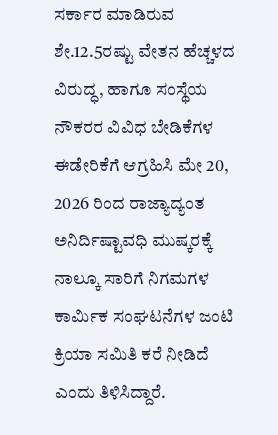ಸರ್ಕಾರ ಮಾಡಿರುವ ಶೇ.12.5ರಷ್ಟು ವೇತನ ಹೆಚ್ಚಳದ ವಿರುದ್ಧ, ಹಾಗೂ ಸಂಸ್ಥೆಯ ನೌಕರರ ವಿವಿಧ ಬೇಡಿಕೆಗಳ ಈಡೇರಿಕೆಗೆ ಆಗ್ರಹಿಸಿ ಮೇ 20, 2026 ರಿಂದ ರಾಜ್ಯಾದ್ಯಂತ ಅನಿರ್ದಿಷ್ಟಾವಧಿ ಮುಷ್ಕರಕ್ಕೆ ನಾಲ್ಕೂ ಸಾರಿಗೆ ನಿಗಮಗಳ ಕಾರ್ಮಿಕ ಸಂಘಟನೆಗಳ ಜಂಟಿ ಕ್ರಿಯಾ ಸಮಿತಿ ಕರೆ ನೀಡಿದೆ ಎಂದು ತಿಳಿಸಿದ್ದಾರೆ.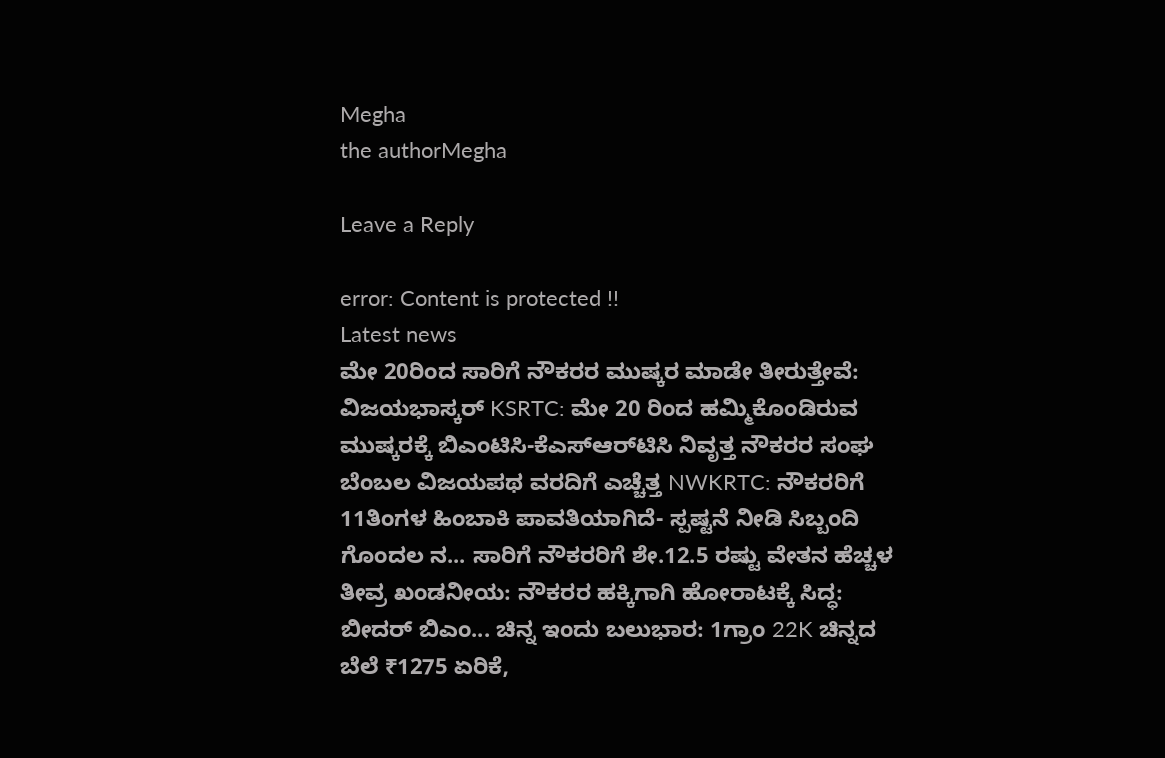Megha
the authorMegha

Leave a Reply

error: Content is protected !!
Latest news
ಮೇ 20ರಿಂದ ಸಾರಿಗೆ ನೌಕರರ ಮುಷ್ಕರ ಮಾಡೇ ತೀರುತ್ತೇವೆ: ವಿಜಯಭಾಸ್ಕರ್ KSRTC: ಮೇ 20 ರಿಂದ ಹಮ್ಮಿಕೊಂಡಿರುವ ಮುಷ್ಕರಕ್ಕೆ ಬಿಎಂಟಿಸಿ-ಕೆಎಸ್‌ಆರ್‌ಟಿಸಿ ನಿವೃತ್ತ ನೌಕರರ ಸಂಘ ಬೆಂಬಲ ವಿಜಯಪಥ ವರದಿಗೆ ಎಚ್ಚೆತ್ತ NWKRTC: ನೌಕರರಿಗೆ 11ತಿಂಗಳ ಹಿಂಬಾಕಿ ಪಾವತಿಯಾಗಿದೆ- ಸ್ಪಷ್ಟನೆ ನೀಡಿ ಸಿಬ್ಬಂದಿ ಗೊಂದಲ ನ... ಸಾರಿಗೆ ನೌಕರರಿಗೆ ಶೇ.12.5 ರಷ್ಟು ವೇತನ ಹೆಚ್ಚಳ ತೀವ್ರ ಖಂಡನೀಯ: ನೌಕರರ ಹಕ್ಕಿಗಾಗಿ ಹೋರಾಟಕ್ಕೆ ಸಿದ್ಧ: ಬೀದರ್‌ ಬಿಎಂ... ಚಿನ್ನ ಇಂದು ಬಲುಭಾರ: 1ಗ್ರಾಂ 22K ಚಿನ್ನದ ಬೆಲೆ ₹1275 ಏರಿಕೆ,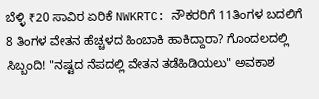ಬೆಳ್ಳಿ ₹20 ಸಾವಿರ ಏರಿಕೆ NWKRTC: ನೌಕರರಿಗೆ 11ತಿಂಗಳ ಬದಲಿಗೆ 8 ತಿಂಗಳ ವೇತನ ಹೆಚ್ಚಳದ ಹಿಂಬಾಕಿ ಹಾಕಿದ್ದಾರಾ? ಗೊಂದಲದಲ್ಲಿ ಸಿಬ್ಬಂದಿ! "ನಷ್ಟದ ನೆಪದಲ್ಲಿ ವೇತನ ತಡೆಹಿಡಿಯಲು" ಅವಕಾಶ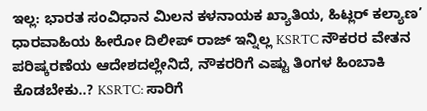ಇಲ್ಲ: ಭಾರತ ಸಂವಿಧಾನ ಮಿಲನ ಕಳನಾಯಕ ಖ್ಯಾತಿಯ, ಹಿಟ್ಲರ್ ಕಲ್ಯಾಣ’ ಧಾರವಾಹಿಯ ಹೀರೋ ದಿಲೀಪ್ ರಾಜ್ ಇನ್ನಿಲ್ಲ KSRTC ನೌಕರರ ವೇತನ ಪರಿಷ್ಕರಣೆಯ ಆದೇಶದಲ್ಲೇನಿದೆ, ನೌಕರರಿಗೆ ಎಷ್ಟು ತಿಂಗಳ ಹಿಂಬಾಕಿ ಕೊಡಬೇಕು..? KSRTC: ಸಾರಿಗೆ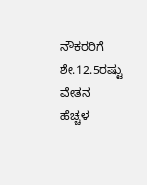ನೌಕರರಿಗೆ ಶೇ.12.5ರಷ್ಟು ವೇತನ ಹೆಚ್ಚಳ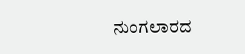ನುಂಗಲಾರದ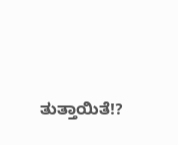ತುತ್ತಾಯಿತೆ!?